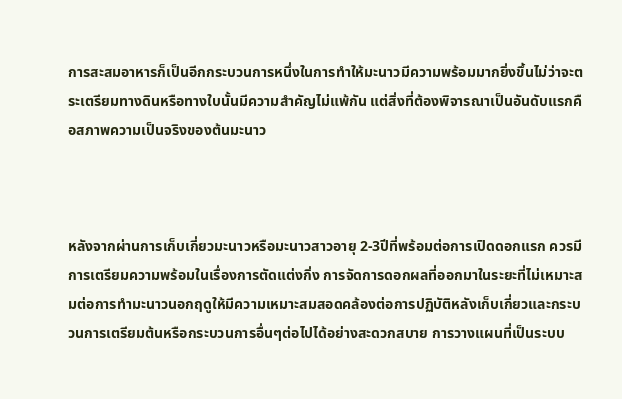การสะสมอาหารก็เป็นอีกกระบวนการหนึ่งในการทำให้มะนาวมีความพร้อมมากยิ่งขึ้นไม่ว่าจะตระเตรียมทางดินหรือทางใบนั้นมีความสำคัญไม่แพ้กัน แต่สิ่งที่ต้องพิจารณาเป็นอันดับแรกคือสภาพความเป็นจริงของต้นมะนาว



หลังจากผ่านการเก็บเกี่ยวมะนาวหรือมะนาวสาวอายุ 2-3ปีที่พร้อมต่อการเปิดดอกแรก ควรมีการเตรียมความพร้อมในเรื่องการตัดแต่งกิ่ง การจัดการดอกผลที่ออกมาในระยะที่ไม่เหมาะสมต่อการทำมะนาวนอกฤดูให้มีความเหมาะสมสอดคล้องต่อการปฏิบัติหลังเก็บเกี่ยวและกระบวนการเตรียมต้นหรือกระบวนการอื่นๆต่อไปได้อย่างสะดวกสบาย การวางแผนที่เป็นระบบ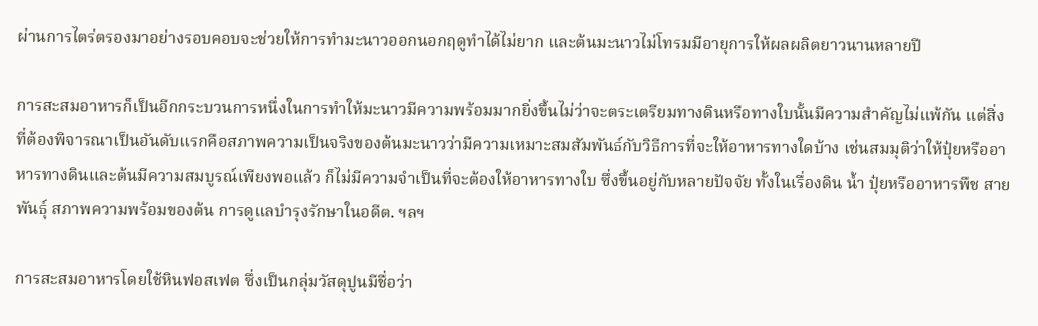ผ่านการไตร่ตรองมาอย่างรอบคอบจะช่วยให้การทำมะนาวออกนอกฤดูทำได้ไม่ยาก และต้นมะนาวไม่โทรมมีอายุการให้ผลผลิตยาวนานหลายปี

การสะสมอาหารก็เป็นอีกกระบวนการหนึ่งในการทำให้มะนาวมีความพร้อมมากยิ่งขึ้นไม่ว่าจะตระเตรียมทางดินหรือทางใบนั้นมีความสำคัญไม่แพ้กัน แต่สิ่งที่ต้องพิจารณาเป็นอันดับแรกคือสภาพความเป็นจริงของต้นมะนาวว่ามีความเหมาะสมสัมพันธ์กับวิธีการที่จะให้อาหารทางใดบ้าง เช่นสมมุติว่าให้ปุ๋ยหรืออาหารทางดินและต้นมีความสมบูรณ์เพียงพอแล้ว ก็ไม่มีความจำเป็นที่จะต้องให้อาหารทางใบ ซึ่งขึ้นอยู่กับหลายปัจจัย ทั้งในเรื่องดิน น้ำ ปุ๋ยหรืออาหารพืช สายพันธุ์ สภาพความพร้อมของต้น การดูแลบำรุงรักษาในอดีต. ฯลฯ

การสะสมอาหารโดยใช้หินฟอสเฟต ซึ่งเป็นกลุ่มวัสดุปูนมีชื่อว่า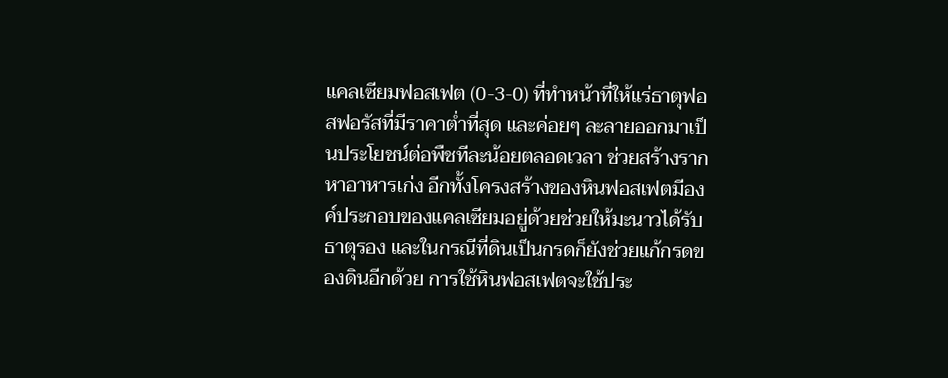แคลเซียมฟอสเฟต (0-3-0) ที่ทำหน้าที่ให้แร่ธาตุฟอสฟอรัสที่มีราคาต่ำที่สุด และค่อยๆ ละลายออกมาเป็นประโยชน์ต่อพืชทีละน้อยตลอดเวลา ช่วยสร้างรากหาอาหารเก่ง อีกทั้งโครงสร้างของหินฟอสเฟตมีองค์ประกอบของแคลเซียมอยู่ด้วยช่วยให้มะนาวได้รับธาตุรอง และในกรณีที่ดินเป็นกรดก็ยังช่วยแก้กรดของดินอีกด้วย การใช้หินฟอสเฟตจะใช้ประ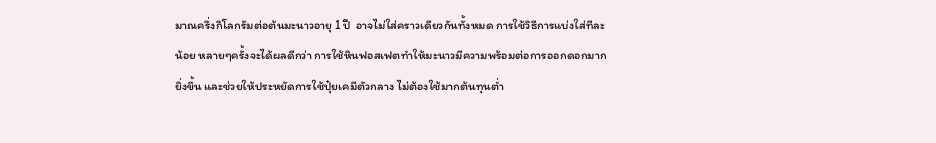มาณครึ่งกิโลกรัมต่อต้นมะนาวอายุ 1 ปี  อาจไม่ใส่คราวเดียวกันทั้งหมด การใช้วิธีการแบ่งใส่ทีละน้อย หลายๆครั้งจะได้ผลดีกว่า การใช้หินฟอสเฟตทำให้มะนาวมีความพร้อมต่อการออกดอกมากยิ่งขึ้น และช่วยให้ประหยัดการใช้ปุ๋ยเคมีตัวกลาง ไม่ต้องใช้มากต้นทุนต่ำ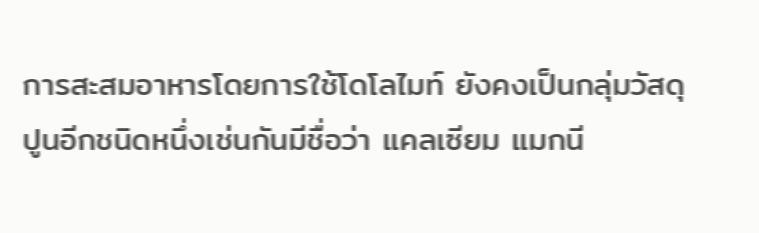การสะสมอาหารโดยการใช้โดโลไมท์ ยังคงเป็นกลุ่มวัสดุปูนอีกชนิดหนึ่งเช่นกันมีชื่อว่า แคลเซียม แมกนี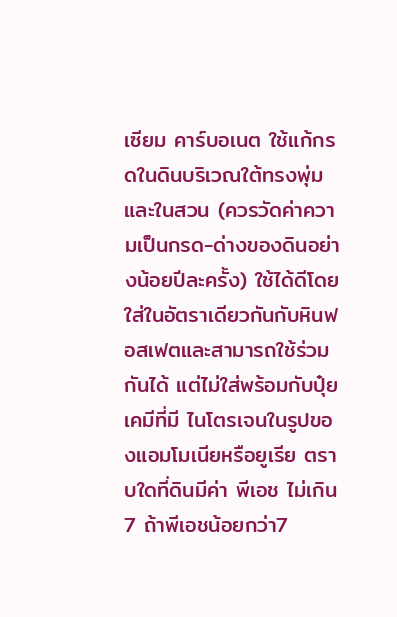เซียม คาร์บอเนต ใช้แก้กรดในดินบริเวณใต้ทรงพุ่มและในสวน (ควรวัดค่าความเป็นกรด-ด่างของดินอย่างน้อยปีละครั้ง) ใช้ได้ดีโดยใส่ในอัตราเดียวกันกับหินฟอสเฟตและสามารถใช้ร่วมกันได้ แต่ไม่ใส่พร้อมกับปุ๋ยเคมีที่มี ไนโตรเจนในรูปของแอมโมเนียหรือยูเรีย ตราบใดที่ดินมีค่า พีเอช ไม่เกิน7 ถ้าพีเอชน้อยกว่า7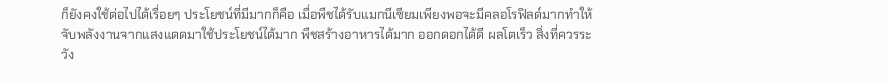ก็ยังคงใช้ต่อไปได้เรื่อยๆ ประโยชน์ที่มีมากก็คือ เมื่อพืชได้รับแมกนีเซียมเพียงพอจะมีคลอโรฟิลด์มากทำให้จับพลังงานจากแสงแดดมาใช้ประโยชน์ได้มาก พืชสร้างอาหารได้มาก ออกดอกได้ดี ผลโตเร็ว สิ่งที่ควรระวัง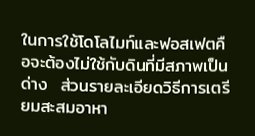ในการใช้โดโลไมท์และฟอสเฟตคือจะต้องไม่ใช้กับดินที่มีสภาพเป็นด่าง  ส่วนรายละเอียดวิธีการเตรียมสะสมอาหา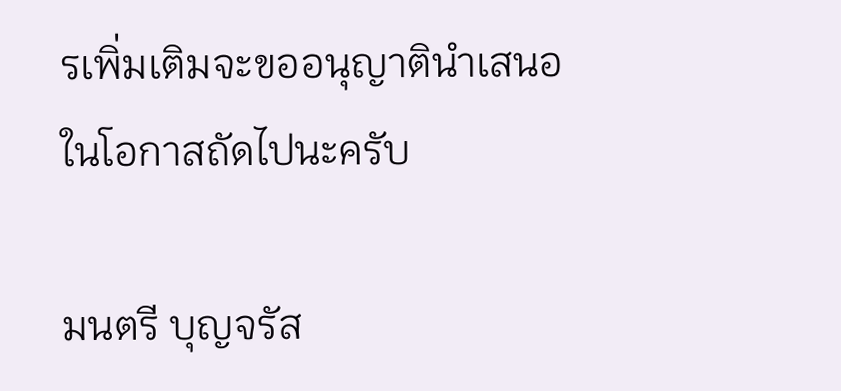รเพิ่มเติมจะขออนุญาตินำเสนอในโอกาสถัดไปนะครับ

มนตรี บุญจรัส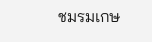ชมรมเกษ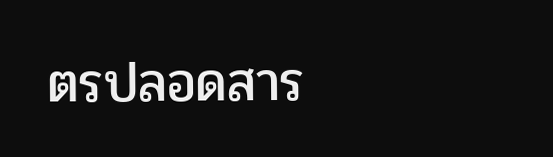ตรปลอดสาร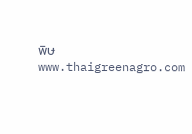พิษ www.thaigreenagro.com